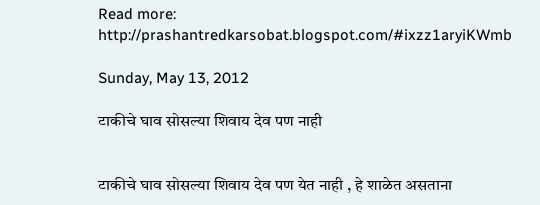Read more: http://prashantredkarsobat.blogspot.com/#ixzz1aryiKWmb

Sunday, May 13, 2012

टाकीचे घाव सोसल्या शिवाय देव पण नाही


टाकीचे घाव सोसल्या शिवाय देव पण येत नाही , हे शाळेत असताना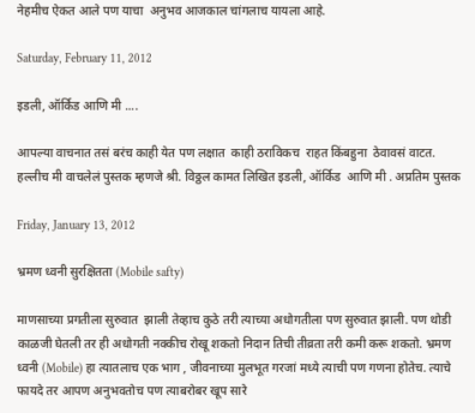नेहमीच ऐकत आले पण याचा  अनुभव आजकाल चांगलाच यायला आहे.

Saturday, February 11, 2012

इडली, ऑर्किड आणि मी ....

आपल्या वाचनात तसं बरंच काही येत पण लक्षात  काही ठराविकच  राहत किंबहुना  ठेवावसं वाटत. हल्लीच मी वाचलेलं पुस्तक म्हणजे श्री. विठ्ठल कामत लिखित इडली, ऑर्किड  आणि मी . अप्रतिम पुस्तक

Friday, January 13, 2012

भ्रमण ध्वनी सुरक्षितता (Mobile safty)

माणसाच्या प्रगतीला सुरुवात  झाली तेव्हाच कुठे तरी त्याच्या अधोगतीला पण सुरुवात झाली. पण थोडी काळजी घेतली तर ही अधोगती नक्कीच रोखू शकतो निदान तिची तीव्रता तरी कमी करू शकतो. भ्रमण ध्वनी (Mobile) हा त्यातलाच एक भाग , जीवनाच्या मुलभूत गरजां मध्ये त्याची पण गणना होतेच. त्याचे फायदे तर आपण अनुभवतोच पण त्याबरोबर खूप सारे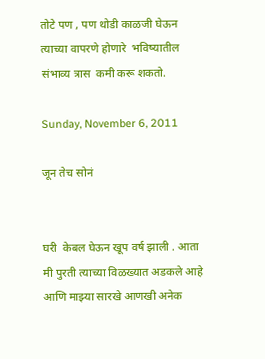तोटे पण , पण थोडी काळजी घेऊन त्याच्या वापरणे होणारे  भविष्यातील संभाव्य त्रास  कमी करू शकतो.

Sunday, November 6, 2011

जून तेच सोनं


घरी  केबल घेऊन खूप वर्ष झाली . आता मी पुरती त्याच्या विळख्यात अडकले आहे आणि माझ्या सारखे आणखी अनेक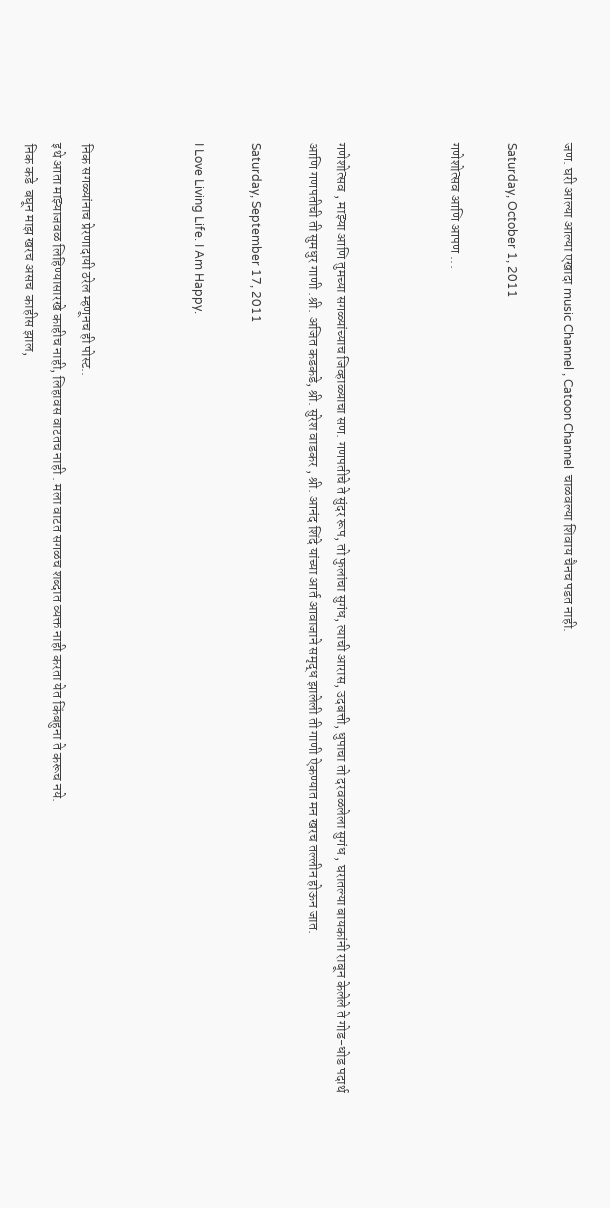जण. घरी आल्या आल्या एखादा music Channel , Catoon Channel  चाळवल्या शिवाय चैनच पडत नाही.

Saturday, October 1, 2011

गणेशोत्सव आणि आपण ...



गणेशोत्सव , माझ्या आणि तुमच्या सगळ्यांच्याच जिव्हाळ्याचा सण. गणपतीचे ते सुंदर रूप, तो फुलांचा सुगंध, त्याची आरास, उदबत्ती, धुपाचा तो दरवळलेला सुगंध , घरातल्या बायकांनी राबून केलेले ते गोड-धोड पदार्थ आणि गणपतीची ती सुमधुर गाणी .श्री. अजित कडकडे, श्री. सुरेश वाडकर , श्री. आनंद शिंदे यांच्या आर्त आवाजाने समृद्ध झालेली ती गाणी ऐकण्यात मन खरच तल्लीन होऊन जात.

Saturday, September 17, 2011

I Love Living Life. I Am Happy.



निक सगळ्यांनाच प्रेरणादायी ठरेल म्हणूनच ही पोस्ट..
इथे आता माझ्याजवळ लिहिण्यासारखे काहीच नाही, लिहावस वाटतच नाही . मला वाटत सगळच शब्दात व्यक्त नाही करता येत किंबहुना ते करूच नये.
निक कडे  बघून माझ खरच असच  काहीस झाल,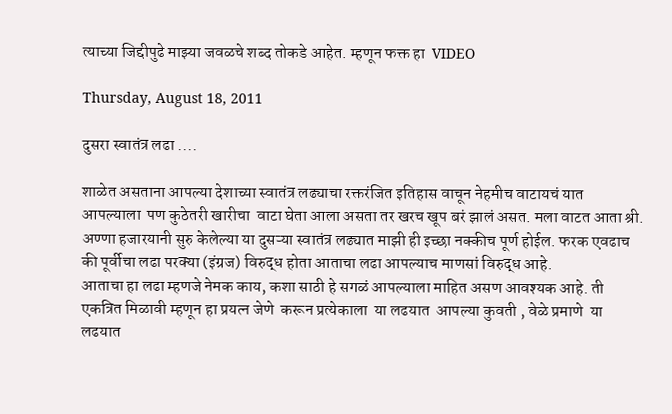त्याच्या जिद्दीपुढे माझ्या जवळचे शब्द तोकडे आहेत. म्हणून फक्त हा  VIDEO

Thursday, August 18, 2011

दुसरा स्वातंत्र लढा ....

शाळेत असताना आपल्या देशाच्या स्वातंत्र लढ्याचा रक्तरंजित इतिहास वाचून नेहमीच वाटायचं यात आपल्याला  पण कुठेतरी खारीचा  वाटा घेता आला असता तर खरच खूप बरं झालं असत. मला वाटत आता श्री. अण्णा हजारयानी सुरु केलेल्या या दुसऱ्या स्वातंत्र लढ्यात माझी ही इच्छा नक्कीच पूर्ण होईल. फरक एवढाच की पूर्वीचा लढा परक्या (इंग्रज) विरुद्ध होता आताचा लढा आपल्याच माणसां विरुद्ध आहे.
आताचा हा लढा म्हणजे नेमक काय, कशा साठी हे सगळं आपल्याला माहित असण आवश्यक आहे. ती एकत्रित मिळावी म्हणून हा प्रयत्न जेणे  करून प्रत्येकाला  या लढयात  आपल्या कुवती , वेळे प्रमाणे  या लढयात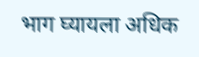भाग घ्यायला अधिक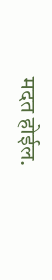मदत होईल.